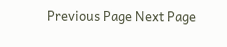Previous Page Next Page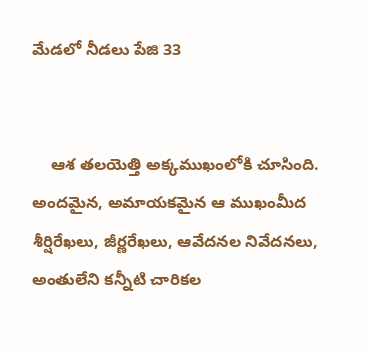మేడలో నీడలు పేజి 33


    ఆశ తలయెత్తి అక్కముఖంలోకి చూసింది. అందమైన, అమాయకమైన ఆ ముఖంమీద శీర్షిరేఖలు, జీర్ణరేఖలు, ఆవేదనల నివేదనలు, అంతులేని కన్నీటి చారికల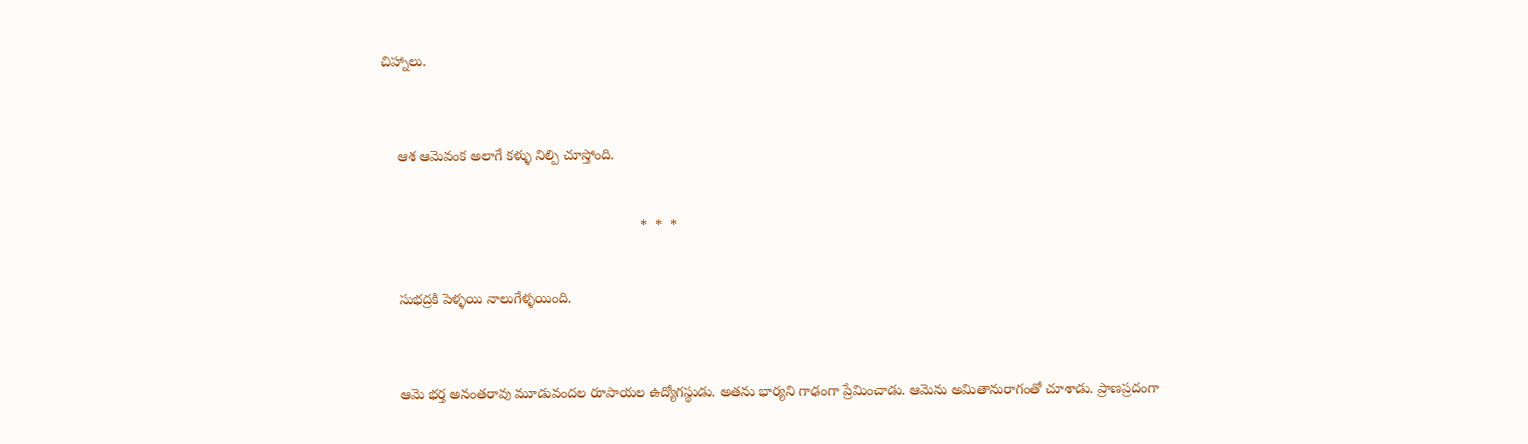చిహ్నాలు.



    ఆశ ఆమెవంక అలాగే కళ్ళు నిల్పి చూస్తోంది.


                                                                 *  *  *


    సుభద్రకి పెళ్ళయి నాలుగేళ్ళయింది.



    ఆమె భర్త అనంతరావు మూడువందల రూపాయల ఉద్యోగస్థుడు. అతను భార్యని గాఢంగా ప్రేమించాడు. ఆమెను అమితానురాగంతో చూశాడు. ప్రాణప్రదంగా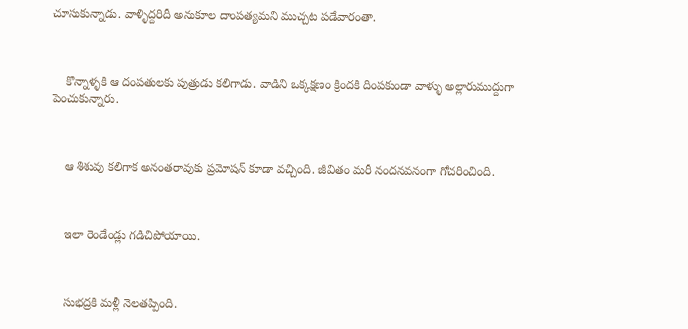చూసుకున్నాడు. వాళ్ళిద్దరిదీ అనుకూల దాంపత్యమని ముచ్చట పడేవారంతా.



    కొన్నాళ్ళకి ఆ దంపతులకు పుత్రుడు కలిగాడు. వాడిని ఒక్కక్షణం క్రిందకి దింపకుండా వాళ్ళు అల్లారుముద్దుగా పెంచుకున్నారు.



    ఆ శిశువు కలిగాక అనంతరావుకు ప్రమోషన్ కూడా వచ్చింది. జీవితం మరీ నందనవనంగా గోచరించింది.



    ఇలా రెండేండ్లు గడిచిపోయాయి.



    సుభద్రకి మళ్లీ నెలతప్పింది.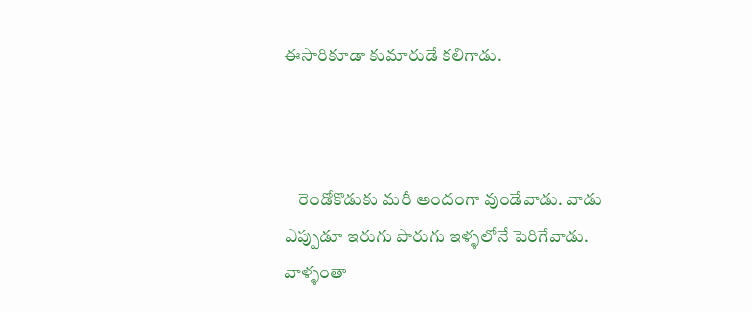ఈసారికూడా కుమారుడే కలిగాడు.



    రెండోకొడుకు మరీ అందంగా వుండేవాడు. వాడు ఎప్పుడూ ఇరుగు పొరుగు ఇళ్ళలోనే పెరిగేవాడు. వాళ్ళంతా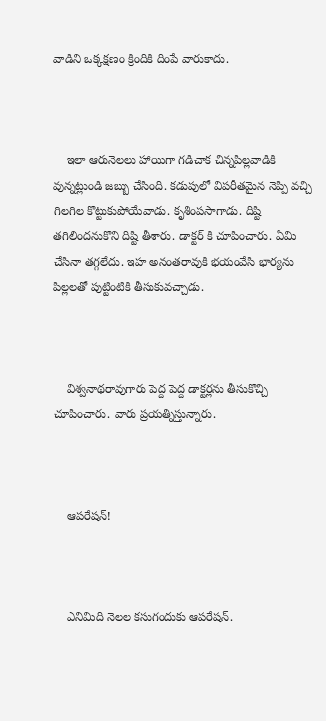వాడిని ఒక్కక్షణం క్రిందికి దింపే వారుకాదు.



    ఇలా ఆరునెలలు హాయిగా గడిచాక చిన్నపిల్లవాడికి వున్నట్లుండి జబ్బు చేసింది. కడుపులో విపరీతమైన నెప్పి వచ్చి గిలగిల కొట్టుకుపోయేవాడు. కృశింపసాగాడు. దిష్టి తగిలిందనుకొని దిష్టి తీశారు. డాక్టర్ కి చూపించారు. ఏమి చేసినా తగ్గలేదు. ఇహ అనంతరావుకి భయంవేసి భార్యను పిల్లలతో పుట్టింటికి తీసుకువచ్చాడు.



    విశ్వనాథరావుగారు పెద్ద పెద్ద డాక్టర్లను తీసుకొచ్చి చూపించారు. వారు ప్రయత్నిస్తున్నారు.



    ఆపరేషన్!



    ఎనిమిది నెలల కసుగందుకు ఆపరేషన్.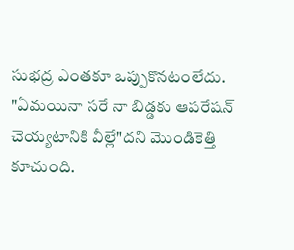సుభద్ర ఎంతకూ ఒప్పుకొనటంలేదు. "ఏమయినా సరే నా బిడ్డకు ఆపరేషన్ చెయ్యటానికి వీల్లే"దని మొండికెత్తి కూచుంది.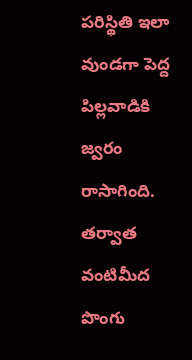పరిస్థితి ఇలా వుండగా పెద్ద పిల్లవాడికి జ్వరం రాసాగింది. తర్వాత వంటిమీద పొంగు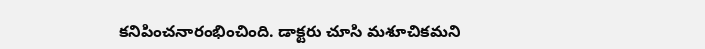కనిపించనారంభించింది. డాక్టరు చూసి మశూచికమని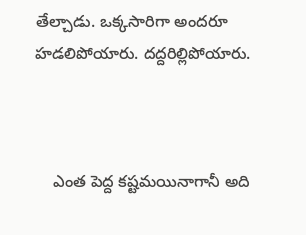తేల్చాడు. ఒక్కసారిగా అందరూ హడలిపోయారు. దద్దరిల్లిపోయారు.



    ఎంత పెద్ద కష్టమయినాగానీ అది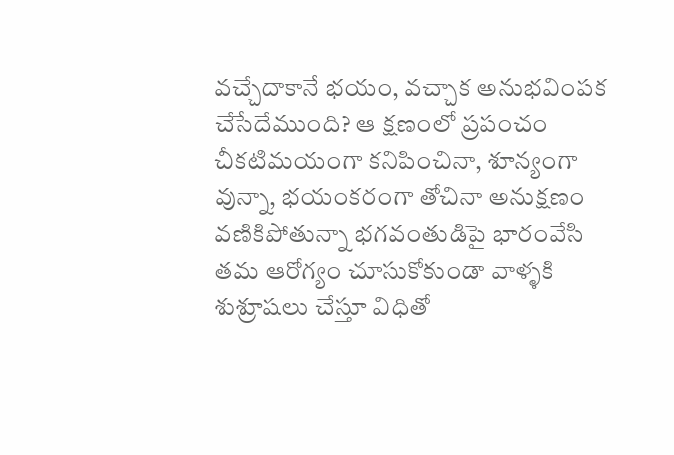వచ్చేదాకానే భయం, వచ్చాక అనుభవింపక చేసేదేముంది? ఆ క్షణంలో ప్రపంచం చీకటిమయంగా కనిపించినా, శూన్యంగా వున్నా, భయంకరంగా తోచినా అనుక్షణం వణికిపోతున్నా భగవంతుడిపై భారంవేసి తమ ఆరోగ్యం చూసుకోకుండా వాళ్ళకి శుశ్రూషలు చేస్తూ విధితో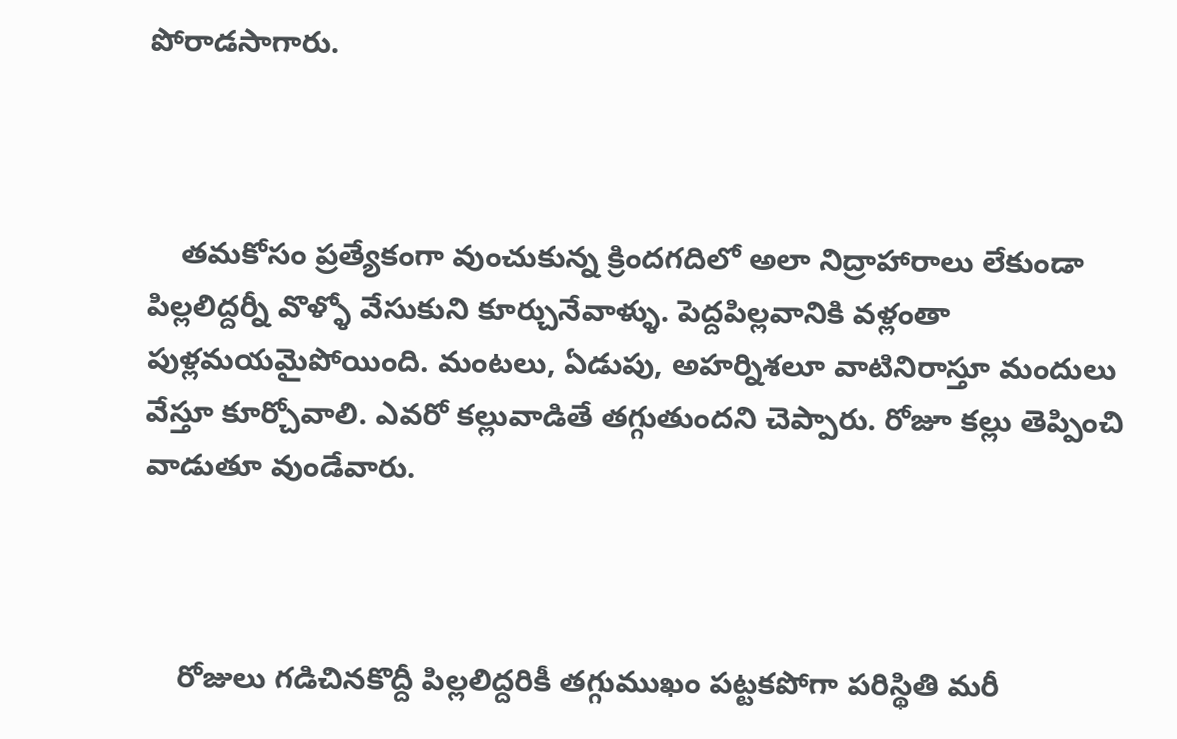పోరాడసాగారు.



    తమకోసం ప్రత్యేకంగా వుంచుకున్న క్రిందగదిలో అలా నిద్రాహారాలు లేకుండా పిల్లలిద్దర్నీ వొళ్ళో వేసుకుని కూర్చునేవాళ్ళు. పెద్దపిల్లవానికి వళ్లంతా పుళ్లమయమైపోయింది. మంటలు, ఏడుపు, అహర్నిశలూ వాటినిరాస్తూ మందులు వేస్తూ కూర్చోవాలి. ఎవరో కల్లువాడితే తగ్గుతుందని చెప్పారు. రోజూ కల్లు తెప్పించి వాడుతూ వుండేవారు.



    రోజులు గడిచినకొద్దీ పిల్లలిద్దరికీ తగ్గుముఖం పట్టకపోగా పరిస్థితి మరీ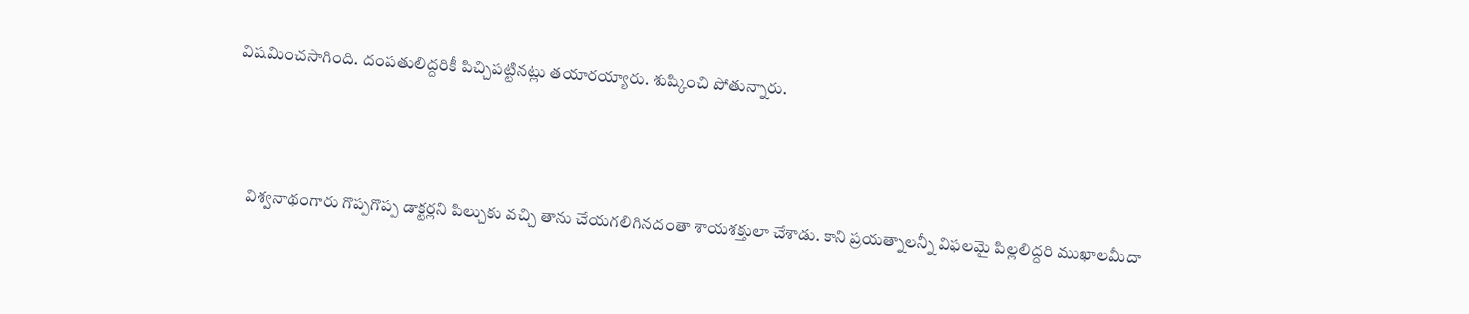విషమించసాగింది. దంపతులిద్దరికీ పిచ్చిపట్టినట్లు తయారయ్యారు. శుష్కించి పోతున్నారు.



    విశ్వనాథంగారు గొప్పగొప్ప డాక్టర్లని పిల్చుకు వచ్చి తాను చేయగలిగినదంతా శాయశక్తులా చేశాడు. కాని ప్రయత్నాలన్నీ విఫలమై పిల్లలిద్దరి ముఖాలమీదా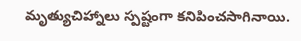మృత్యుచిహ్నాలు స్పష్టంగా కనిపించసాగినాయి.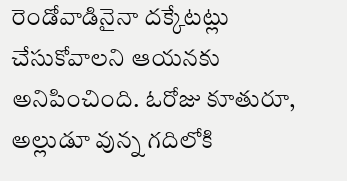రెండోవాడినైనా దక్కేటట్లు చేసుకోవాలని ఆయనకు అనిపించింది. ఓరోజు కూతురూ, అల్లుడూ వున్న గదిలోకి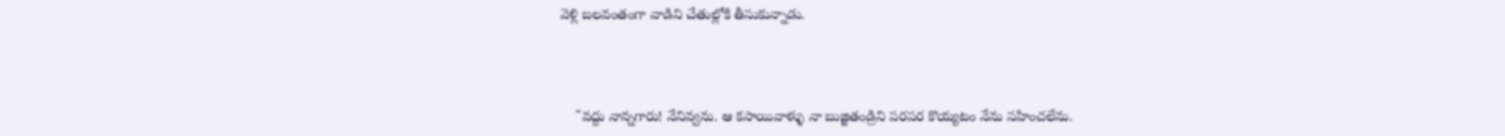వెళ్లి బలవంతంగా వాడిని చేతుల్లోకి తీసుకున్నాడు.



    "వద్దు నాన్నగారు! నేనివ్వను. ఆ కసాయివాళ్ళు నా బుజ్జితండ్రిని పరపర కొయ్యటం నేను సహించలేను.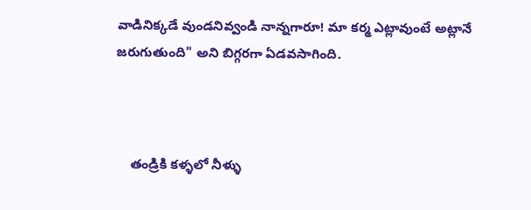వాడినిక్కడే వుండనివ్వండి నాన్నగారూ! మా కర్మ ఎట్లావుంటే అట్లానే జరుగుతుంది" అని బిగ్గరగా ఏడవసాగింది.



    తండ్రికి కళ్ళలో నీళ్ళు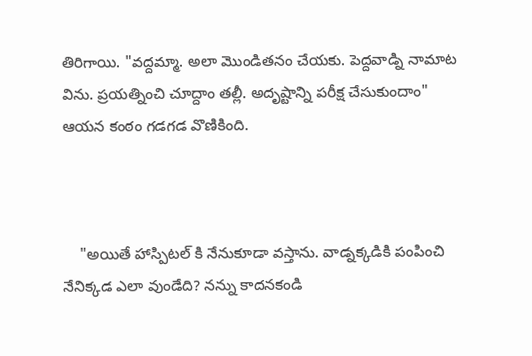తిరిగాయి. "వద్దమ్మా. అలా మొండితనం చేయకు. పెద్దవాడ్ని నామాట విను. ప్రయత్నించి చూద్దాం తల్లీ. అదృష్టాన్ని పరీక్ష చేసుకుందాం" ఆయన కంఠం గడగడ వొణికింది.



    "అయితే హాస్పిటల్ కి నేనుకూడా వస్తాను. వాడ్నక్కడికి పంపించి నేనిక్కడ ఎలా వుండేది? నన్ను కాదనకండి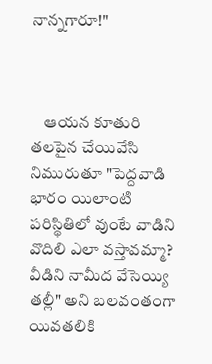నాన్నగారూ!"



    ఆయన కూతురి తలపైన చేయివేసి నిమురుతూ "పెద్దవాడి భారం యిలాంటి పరిస్థితిలో వుంటే వాడిని వొదిలి ఎలా వస్తావమ్మా? వీడిని నామీద వేసెయ్యి తల్లీ" అని బలవంతంగా యివతలికి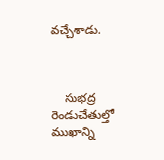వచ్చేశాడు.



    సుభద్ర రెండుచేతుల్తో ముఖాన్ని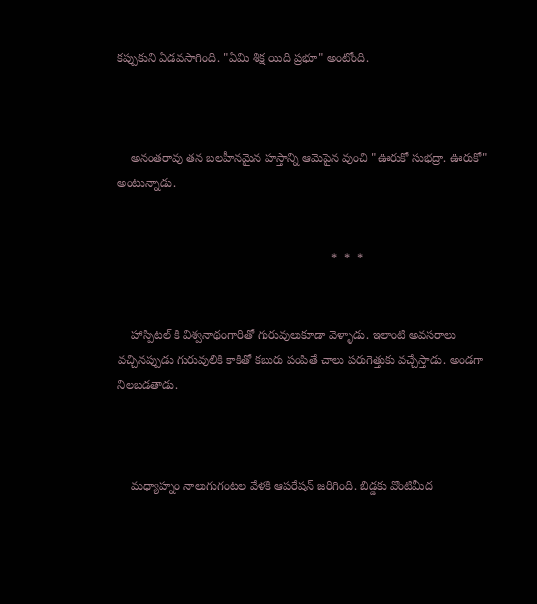కప్పుకుని ఏడవసాగింది. "ఏమి శిక్ష యిది ప్రభూ" అంటోంది.



    అనంతరావు తన బలహీనమైన హస్తాన్ని ఆమెపైన వుంచి "ఊరుకో సుభద్రా. ఊరుకో" అంటున్నాడు.


                                                               *  *  *


    హాస్పిటల్ కి విశ్వనాథంగారితో గురువులుకూడా వెళ్ళాడు. ఇలాంటి అవసరాలు వచ్చినప్పుడు గురువులికి కాకితో కబురు పంపితే చాలు పరుగెత్తుకు వచ్చేస్తాడు. అండగా నిలబడతాడు.



    మధ్యాహ్నం నాలుగుగంటల వేళకి ఆపరేషన్ జరిగింది. బిడ్డకు వొంటిమీద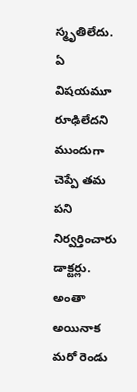స్మృతిలేదు. ఏ విషయమూ రూఢిలేదని ముందుగా చెప్పే తమ పని నిర్వర్తించారు డాక్టర్లు. అంతా అయినాక మరో రెండు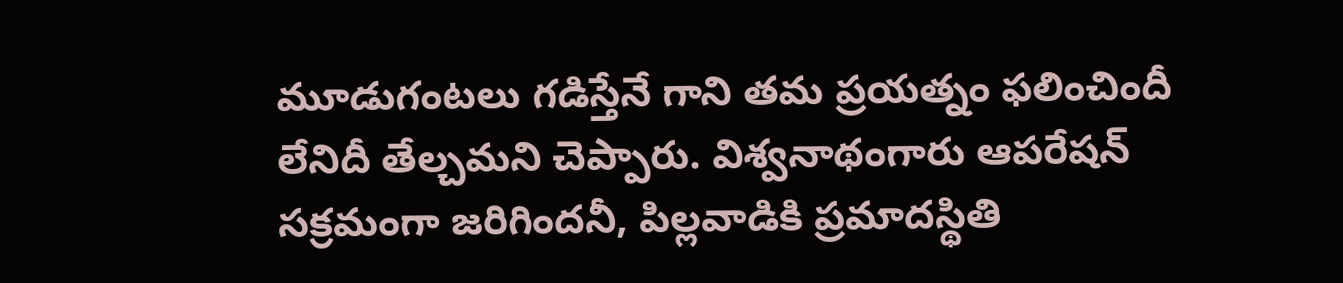మూడుగంటలు గడిస్తేనే గాని తమ ప్రయత్నం ఫలించిందీ లేనిదీ తేల్చమని చెప్పారు. విశ్వనాథంగారు ఆపరేషన్ సక్రమంగా జరిగిందనీ, పిల్లవాడికి ప్రమాదస్థితి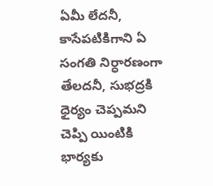ఏమీ లేదనీ, కాసేపటికిగాని ఏ సంగతి నిర్ధారణంగా తేలదనీ, సుభద్రకి ధైర్యం చెప్పమని చెప్పి యింటికి భార్యకు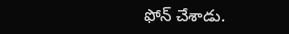ఫోన్ చేశాడు.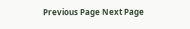Previous Page Next Page